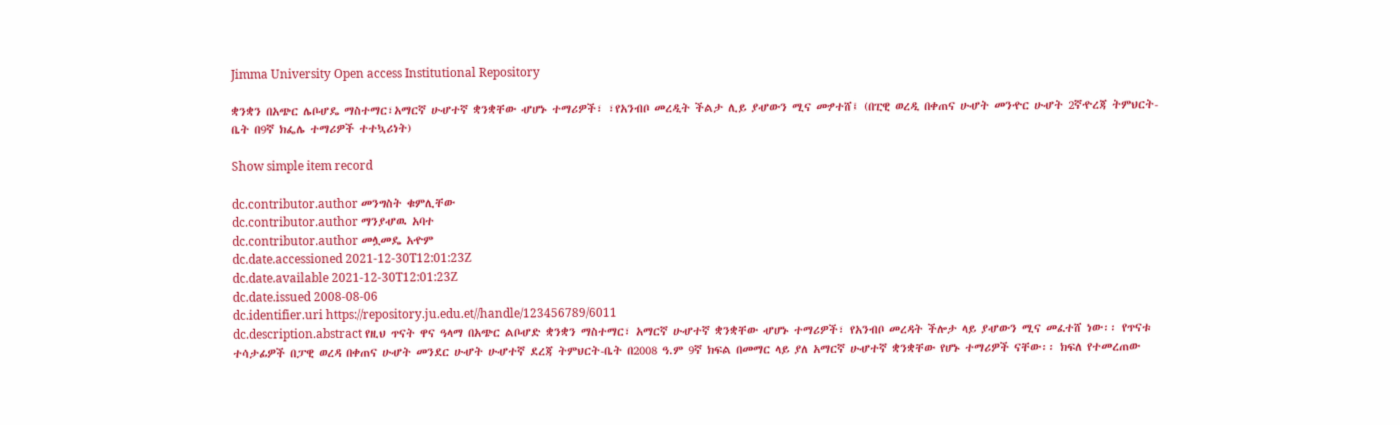Jimma University Open access Institutional Repository

ቋንቋን በአጭር ሌቦሇዴ ማስተማር፣አማርኛ ሁሇተኛ ቋንቋቸው ሇሆኑ ተማሪዎች፣ ፣የአንብቦ መረዲት ችልታ ሊይ ያሇውን ሚና መፇተሸ፤ (በፒዊ ወረዲ በቀጠና ሁሇት መንዯር ሁሇት 2ኛዯረጃ ትምህርት-ቤት በ9ኛ ክፌሌ ተማሪዎች ተተኳሪነት)

Show simple item record

dc.contributor.author መንግስት ቁምሊቸው
dc.contributor.author ማንያሇዉ አባተ
dc.contributor.author መሏመዴ አዯም
dc.date.accessioned 2021-12-30T12:01:23Z
dc.date.available 2021-12-30T12:01:23Z
dc.date.issued 2008-08-06
dc.identifier.uri https://repository.ju.edu.et//handle/123456789/6011
dc.description.abstract የዚህ ጥናት ዋና ዓላማ በአጭር ልቦሇድ ቋንቋን ማስተማር፣ አማርኛ ሁሇተኛ ቋንቋቸው ሇሆኑ ተማሪዎች፣ የአንብቦ መረዳት ችሎታ ላይ ያሇውን ሚና መፈተሸ ነው፡፡ የጥናቱ ተሳታፊዎች በፓዊ ወረዳ በቀጠና ሁሇት መንደር ሁሇት ሁሇተኛ ደረጃ ትምህርት-ቤት በ2008 ዓ.ም 9ኛ ክፍል በመማር ላይ ያለ አማርኛ ሁሇተኛ ቋንቋቸው የሆኑ ተማሪዎች ናቸው፡፡ ክፍለ የተመረጠው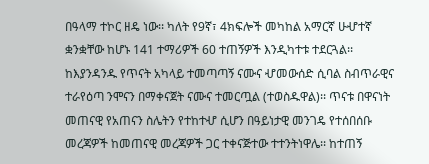በዓላማ ተኮር ዘዴ ነው፡፡ ካለት የ9ኛ፣ 4ክፍሎች መካከል አማርኛ ሁሇተኛ ቋንቋቸው ከሆኑ 141 ተማሪዎች 60 ተጠኝዎች እንዲካተቱ ተደርጓል፡፡ ከእያንዳንዱ የጥናት አካላይ ተመጣጣኝ ናሙና ሇመውሰድ ሲባል ስብጥራዊና ተራየዕጣ ንሞናን በማቀናጀት ናሙና ተመርጧል (ተወስዱዋል)፡፡ ጥናቱ በዋናነት መጠናዊ የአጠናን ስሌትን የተከተሇ ሲሆን በዓይነታዊ መንገዴ የተሰበሰቡ መረጃዎች ከመጠናዊ መረጃዎች ጋር ተቀናጅተው ተተንትነዋሌ፡፡ ከተጠኝ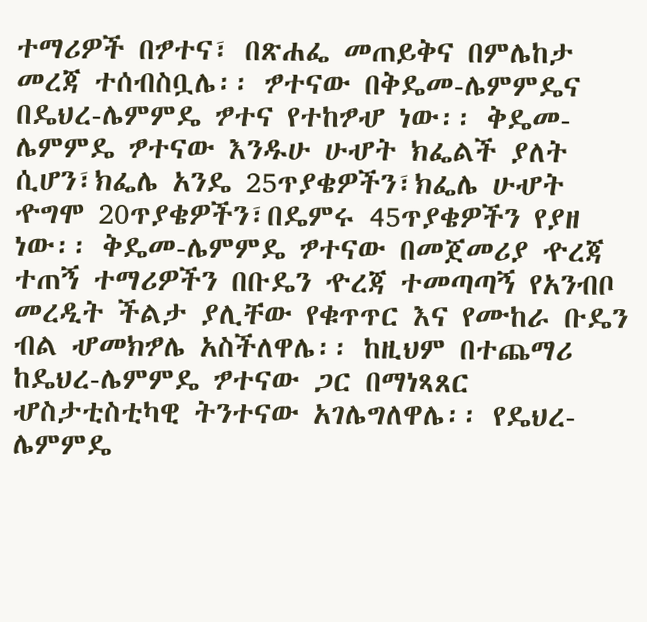ተማሪዎች በፇተና፣ በጽሐፌ መጠይቅና በምሌከታ መረጃ ተሰብስቧሌ፡፡ ፇተናው በቅዴመ-ሌምምዴና በዴህረ-ሌምምዴ ፇተና የተከፇሇ ነው፡፡ ቅዴመ-ሌምምዴ ፇተናው እንዱሁ ሁሇት ክፌልች ያለት ሲሆን፣ክፌሌ አንዴ 25ጥያቄዎችን፣ክፌሌ ሁሇት ዯግሞ 20ጥያቄዎችን፣በዴምሩ 45ጥያቄዎችን የያዘ ነው፡፡ ቅዴመ-ሌምምዴ ፇተናው በመጀመሪያ ዯረጃ ተጠኝ ተማሪዎችን በቡዴን ዯረጃ ተመጣጣኝ የአንብቦ መረዲት ችልታ ያሊቸው የቁጥጥር እና የሙከራ ቡዴን ብል ሇመክፇሌ አስችለዋሌ፡፡ ከዚህም በተጨማሪ ከዴህረ-ሌምምዴ ፇተናው ጋር በማነጻጸር ሇስታቲስቲካዊ ትንተናው አገሌግለዋሌ፡፡ የዴህረ-ሌምምዴ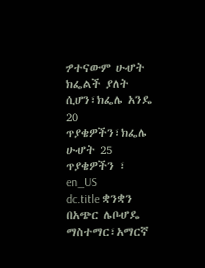ፇተናውም ሁሇት ክፌልች ያለት ሲሆን፣ክፌሌ አንዴ 20 ጥያቄዎችን፣ክፌሌ ሁሇት 25 ጥያቄዎችን ፣ en_US
dc.title ቋንቋን በአጭር ሌቦሇዴ ማስተማር፣አማርኛ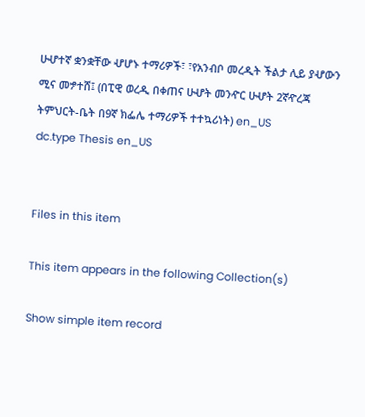ሁሇተኛ ቋንቋቸው ሇሆኑ ተማሪዎች፣ ፣የአንብቦ መረዲት ችልታ ሊይ ያሇውን ሚና መፇተሸ፤ (በፒዊ ወረዲ በቀጠና ሁሇት መንዯር ሁሇት 2ኛዯረጃ ትምህርት-ቤት በ9ኛ ክፌሌ ተማሪዎች ተተኳሪነት) en_US
dc.type Thesis en_US


Files in this item

This item appears in the following Collection(s)

Show simple item record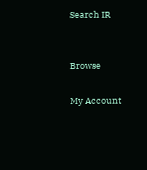Search IR


Browse

My Account